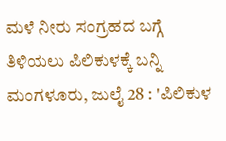ಮಳೆ ನೀರು ಸಂಗ್ರಹದ ಬಗ್ಗೆ ತಿಳಿಯಲು ಪಿಲಿಕುಳಕ್ಕೆ ಬನ್ನಿ
ಮಂಗಳೂರು, ಜುಲೈ 28 : 'ಪಿಲಿಕುಳ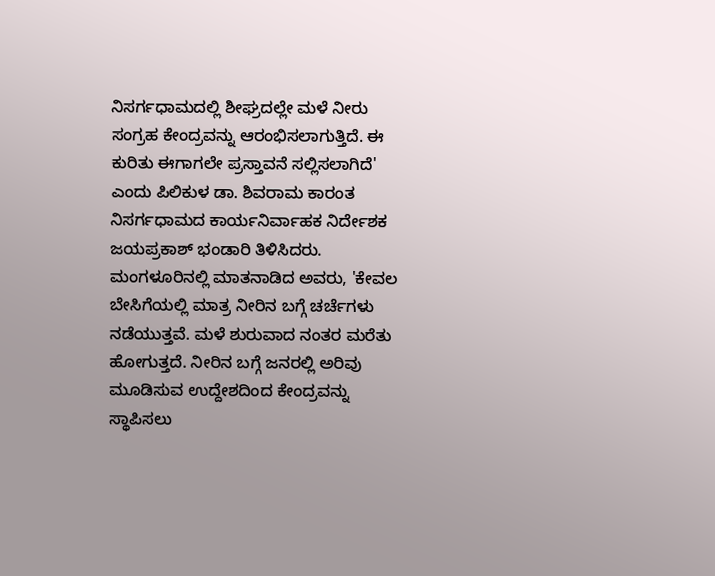ನಿಸರ್ಗಧಾಮದಲ್ಲಿ ಶೀಘ್ರದಲ್ಲೇ ಮಳೆ ನೀರು ಸಂಗ್ರಹ ಕೇಂದ್ರವನ್ನು ಆರಂಭಿಸಲಾಗುತ್ತಿದೆ. ಈ ಕುರಿತು ಈಗಾಗಲೇ ಪ್ರಸ್ತಾವನೆ ಸಲ್ಲಿಸಲಾಗಿದೆ' ಎಂದು ಪಿಲಿಕುಳ ಡಾ. ಶಿವರಾಮ ಕಾರಂತ ನಿಸರ್ಗಧಾಮದ ಕಾರ್ಯನಿರ್ವಾಹಕ ನಿರ್ದೇಶಕ ಜಯಪ್ರಕಾಶ್ ಭಂಡಾರಿ ತಿಳಿಸಿದರು.
ಮಂಗಳೂರಿನಲ್ಲಿ ಮಾತನಾಡಿದ ಅವರು, 'ಕೇವಲ ಬೇಸಿಗೆಯಲ್ಲಿ ಮಾತ್ರ ನೀರಿನ ಬಗ್ಗೆ ಚರ್ಚೆಗಳು ನಡೆಯುತ್ತವೆ. ಮಳೆ ಶುರುವಾದ ನಂತರ ಮರೆತು ಹೋಗುತ್ತದೆ. ನೀರಿನ ಬಗ್ಗೆ ಜನರಲ್ಲಿ ಅರಿವು ಮೂಡಿಸುವ ಉದ್ದೇಶದಿಂದ ಕೇಂದ್ರವನ್ನು ಸ್ಥಾಪಿಸಲು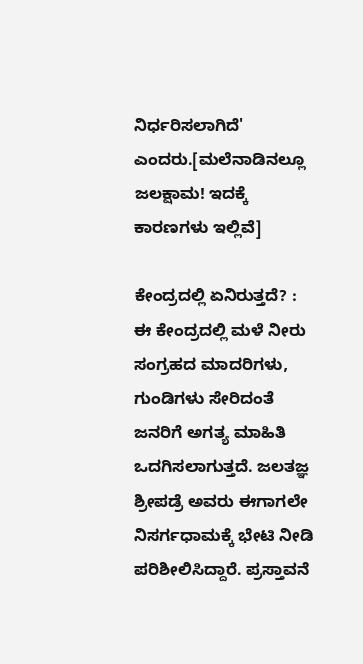ನಿರ್ಧರಿಸಲಾಗಿದೆ' ಎಂದರು.[ಮಲೆನಾಡಿನಲ್ಲೂ ಜಲಕ್ಷಾಮ! ಇದಕ್ಕೆ ಕಾರಣಗಳು ಇಲ್ಲಿವೆ]

ಕೇಂದ್ರದಲ್ಲಿ ಏನಿರುತ್ತದೆ? : ಈ ಕೇಂದ್ರದಲ್ಲಿ ಮಳೆ ನೀರು ಸಂಗ್ರಹದ ಮಾದರಿಗಳು, ಗುಂಡಿಗಳು ಸೇರಿದಂತೆ ಜನರಿಗೆ ಅಗತ್ಯ ಮಾಹಿತಿ ಒದಗಿಸಲಾಗುತ್ತದೆ. ಜಲತಜ್ಞ ಶ್ರೀಪಡ್ರೆ ಅವರು ಈಗಾಗಲೇ ನಿಸರ್ಗಧಾಮಕ್ಕೆ ಭೇಟಿ ನೀಡಿ ಪರಿಶೀಲಿಸಿದ್ದಾರೆ. ಪ್ರಸ್ತಾವನೆ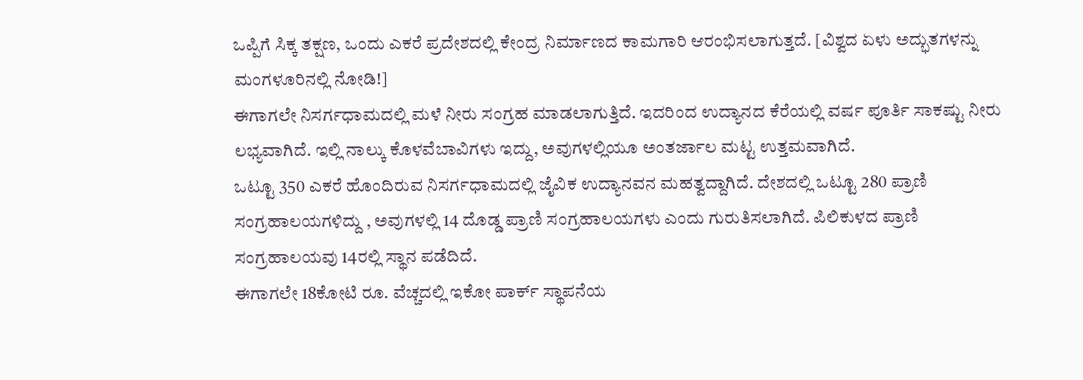ಒಪ್ಪಿಗೆ ಸಿಕ್ಕ ತಕ್ಷಣ, ಒಂದು ಎಕರೆ ಪ್ರದೇಶದಲ್ಲಿ ಕೇಂದ್ರ ನಿರ್ಮಾಣದ ಕಾಮಗಾರಿ ಆರಂಭಿಸಲಾಗುತ್ತದೆ. [ವಿಶ್ವದ ಏಳು ಅದ್ಭುತಗಳನ್ನು ಮಂಗಳೂರಿನಲ್ಲಿ ನೋಡಿ!]
ಈಗಾಗಲೇ ನಿಸರ್ಗಧಾಮದಲ್ಲಿ ಮಳೆ ನೀರು ಸಂಗ್ರಹ ಮಾಡಲಾಗುತ್ತಿದೆ. ಇದರಿಂದ ಉದ್ಯಾನದ ಕೆರೆಯಲ್ಲಿ ವರ್ಷ ಪೂರ್ತಿ ಸಾಕಷ್ಟು ನೀರು ಲಭ್ಯವಾಗಿದೆ. ಇಲ್ಲಿ ನಾಲ್ಕು ಕೊಳವೆಬಾವಿಗಳು ಇದ್ದು, ಅವುಗಳಲ್ಲಿಯೂ ಅಂತರ್ಜಾಲ ಮಟ್ಟ ಉತ್ತಮವಾಗಿದೆ.
ಒಟ್ಟೂ 350 ಎಕರೆ ಹೊಂದಿರುವ ನಿಸರ್ಗಧಾಮದಲ್ಲಿ ಜೈವಿಕ ಉದ್ಯಾನವನ ಮಹತ್ವದ್ದಾಗಿದೆ. ದೇಶದಲ್ಲಿ ಒಟ್ಟೂ 280 ಪ್ರಾಣಿ ಸಂಗ್ರಹಾಲಯಗಳಿದ್ದು , ಅವುಗಳಲ್ಲಿ 14 ದೊಡ್ಡ ಪ್ರಾಣಿ ಸಂಗ್ರಹಾಲಯಗಳು ಎಂದು ಗುರುತಿಸಲಾಗಿದೆ. ಪಿಲಿಕುಳದ ಪ್ರಾಣಿ ಸಂಗ್ರಹಾಲಯವು 14ರಲ್ಲಿ ಸ್ಥಾನ ಪಡೆದಿದೆ.
ಈಗಾಗಲೇ 18ಕೋಟಿ ರೂ. ವೆಚ್ಚದಲ್ಲಿ ಇಕೋ ಪಾರ್ಕ್ ಸ್ಥಾಪನೆಯ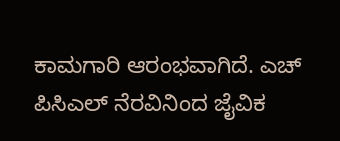ಕಾಮಗಾರಿ ಆರಂಭವಾಗಿದೆ. ಎಚ್ ಪಿಸಿಎಲ್ ನೆರವಿನಿಂದ ಜೈವಿಕ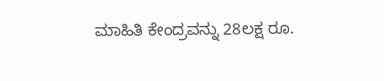ಮಾಹಿತಿ ಕೇಂದ್ರವನ್ನು 28ಲಕ್ಷ ರೂ.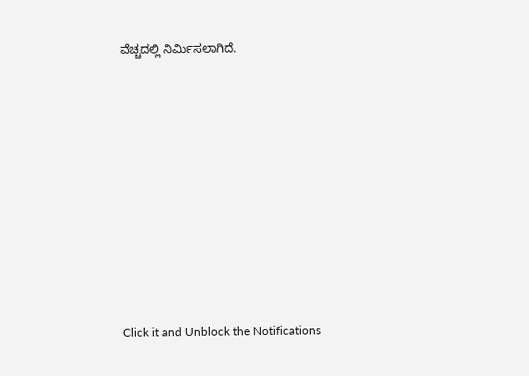ವೆಚ್ಚದಲ್ಲಿ ನಿರ್ಮಿಸಲಾಗಿದೆ.












Click it and Unblock the Notifications